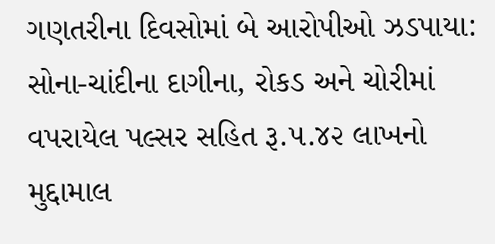ગણતરીના દિવસોમાં બે આરોપીઓ ઝડપાયા: સોના-ચાંદીના દાગીના, રોકડ અને ચોરીમાં વપરાયેલ પલ્સર સહિત રૂ.૫.૪૨ લાખનો મુદ્દામાલ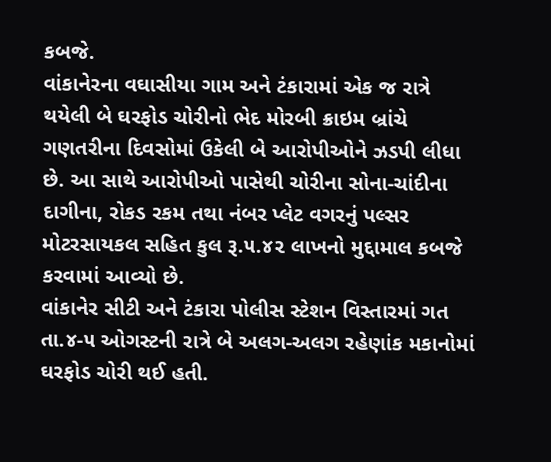કબજે.
વાંકાનેરના વઘાસીયા ગામ અને ટંકારામાં એક જ રાત્રે થયેલી બે ઘરફોડ ચોરીનો ભેદ મોરબી ક્રાઇમ બ્રાંચે ગણતરીના દિવસોમાં ઉકેલી બે આરોપીઓને ઝડપી લીધા છે. આ સાથે આરોપીઓ પાસેથી ચોરીના સોના-ચાંદીના દાગીના, રોકડ રકમ તથા નંબર પ્લેટ વગરનું પલ્સર મોટરસાયકલ સહિત કુલ રૂ.૫.૪૨ લાખનો મુદ્દામાલ કબજે કરવામાં આવ્યો છે.
વાંકાનેર સીટી અને ટંકારા પોલીસ સ્ટેશન વિસ્તારમાં ગત તા.૪-૫ ઓગસ્ટની રાત્રે બે અલગ-અલગ રહેણાંક મકાનોમાં ઘરફોડ ચોરી થઈ હતી.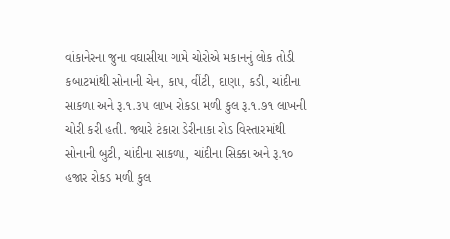વાંકાનેરના જુના વઘાસીયા ગામે ચોરોએ મકાનનું લોક તોડી કબાટમાંથી સોનાની ચેન, કાપ, વીંટી, દાણા, કડી, ચાંદીના સાકળા અને રૂ.૧.૩૫ લાખ રોકડા મળી કુલ રૂ.૧.૭૧ લાખની ચોરી કરી હતી. જ્યારે ટંકારા ડેરીનાકા રોડ વિસ્તારમાંથી સોનાની બુટી, ચાંદીના સાકળા, ચાંદીના સિક્કા અને રૂ.૧૦ હજાર રોકડ મળી કુલ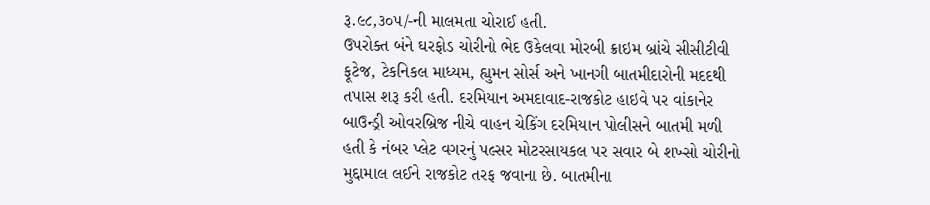રૂ.૯૮,૩૦૫/-ની માલમતા ચોરાઈ હતી.
ઉપરોક્ત બંને ઘરફોડ ચોરીનો ભેદ ઉકેલવા મોરબી ક્રાઇમ બ્રાંચે સીસીટીવી ફૂટેજ, ટેકનિકલ માધ્યમ, હ્યુમન સોર્સ અને ખાનગી બાતમીદારોની મદદથી તપાસ શરૂ કરી હતી. દરમિયાન અમદાવાદ-રાજકોટ હાઇવે પર વાંકાનેર બાઉન્ડ્રી ઓવરબ્રિજ નીચે વાહન ચેકિંગ દરમિયાન પોલીસને બાતમી મળી હતી કે નંબર પ્લેટ વગરનું પલ્સર મોટરસાયકલ પર સવાર બે શખ્સો ચોરીનો મુદ્દામાલ લઈને રાજકોટ તરફ જવાના છે. બાતમીના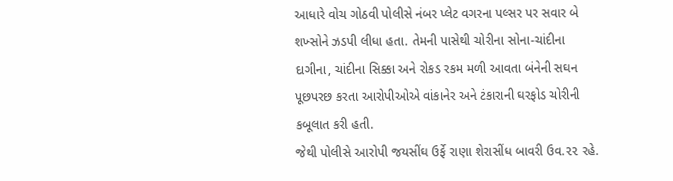આધારે વોચ ગોઠવી પોલીસે નંબર પ્લેટ વગરના પલ્સર પર સવાર બે શખ્સોને ઝડપી લીધા હતા. તેમની પાસેથી ચોરીના સોના-ચાંદીના દાગીના, ચાંદીના સિક્કા અને રોકડ રકમ મળી આવતા બંનેની સઘન પૂછપરછ કરતા આરોપીઓએ વાંકાનેર અને ટંકારાની ઘરફોડ ચોરીની કબૂલાત કરી હતી.
જેથી પોલીસે આરોપી જયસીંઘ ઉર્ફે રાણા શેરાસીંધ બાવરી ઉવ.૨૨ રહે.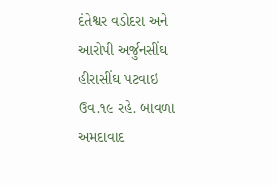દંતેશ્વર વડોદરા અને આરોપી અર્જુનસીંઘ હીરાસીંઘ પટવાઇ ઉવ.૧૯ રહે. બાવળા અમદાવાદ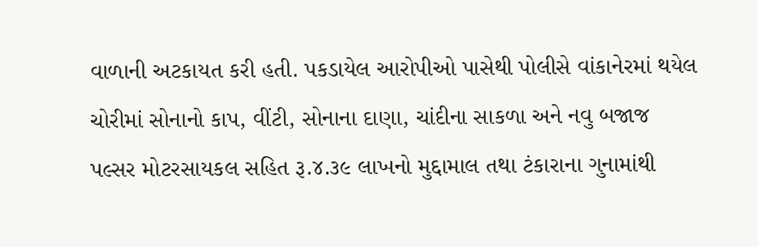વાળાની અટકાયત કરી હતી. પકડાયેલ આરોપીઓ પાસેથી પોલીસે વાંકાનેરમાં થયેલ ચોરીમાં સોનાનો કાપ, વીંટી, સોનાના દાણા, ચાંદીના સાકળા અને નવુ બજાજ પલ્સર મોટરસાયકલ સહિત રૂ.૪.૩૯ લાખનો મુદ્દામાલ તથા ટંકારાના ગુનામાંથી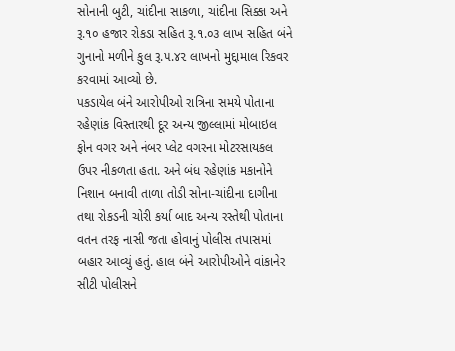સોનાની બુટી, ચાંદીના સાકળા, ચાંદીના સિક્કા અને રૂ.૧૦ હજાર રોકડા સહિત રૂ.૧.૦૩ લાખ સહિત બંને ગુનાનો મળીને કુલ રૂ.૫.૪૨ લાખનો મુદ્દામાલ રિકવર કરવામાં આવ્યો છે.
પકડાયેલ બંને આરોપીઓ રાત્રિના સમયે પોતાના રહેણાંક વિસ્તારથી દૂર અન્ય જીલ્લામાં મોબાઇલ ફોન વગર અને નંબર પ્લેટ વગરના મોટરસાયકલ ઉપર નીકળતા હતા. અને બંધ રહેણાંક મકાનોને નિશાન બનાવી તાળા તોડી સોના-ચાંદીના દાગીના તથા રોકડની ચોરી કર્યા બાદ અન્ય રસ્તેથી પોતાના વતન તરફ નાસી જતા હોવાનું પોલીસ તપાસમાં બહાર આવ્યું હતું. હાલ બંને આરોપીઓને વાંકાનેર સીટી પોલીસને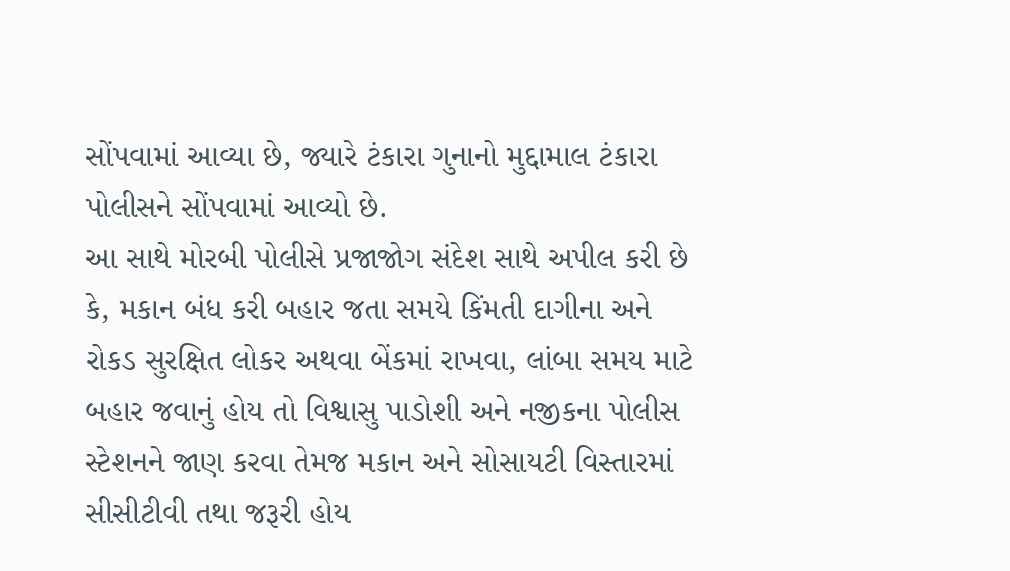સોંપવામાં આવ્યા છે, જ્યારે ટંકારા ગુનાનો મુદ્દામાલ ટંકારા પોલીસને સોંપવામાં આવ્યો છે.
આ સાથે મોરબી પોલીસે પ્રજાજોગ સંદેશ સાથે અપીલ કરી છે કે, મકાન બંધ કરી બહાર જતા સમયે કિંમતી દાગીના અને રોકડ સુરક્ષિત લોકર અથવા બેંકમાં રાખવા, લાંબા સમય માટે બહાર જવાનું હોય તો વિશ્વાસુ પાડોશી અને નજીકના પોલીસ સ્ટેશનને જાણ કરવા તેમજ મકાન અને સોસાયટી વિસ્તારમાં સીસીટીવી તથા જરૂરી હોય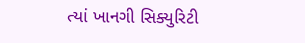ત્યાં ખાનગી સિક્યુરિટી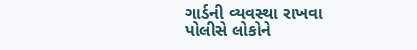ગાર્ડની વ્યવસ્થા રાખવા પોલીસે લોકોને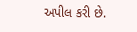અપીલ કરી છે.